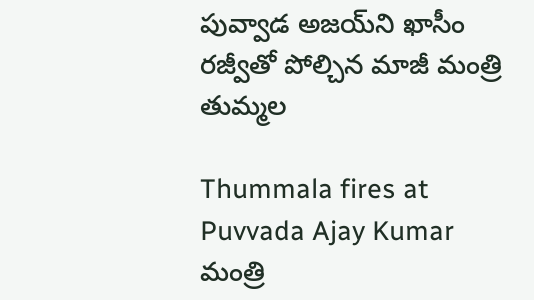పువ్వాడ అజయ్‌ని ఖాసీం రజ్వీతో పోల్చిన మాజీ మంత్రి తుమ్మల

Thummala fires at Puvvada Ajay Kumar
మంత్రి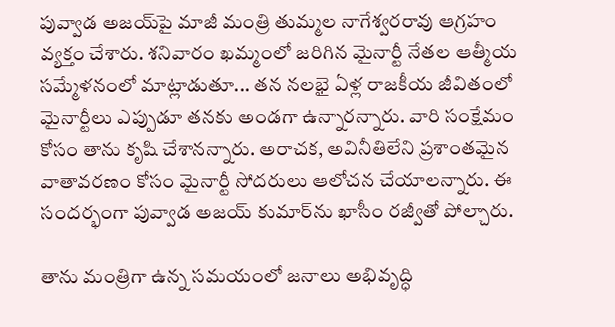పువ్వాడ అజయ్‌పై మాజీ మంత్రి తుమ్మల నాగేశ్వరరావు ఆగ్రహం వ్యక్తం చేశారు. శనివారం ఖమ్మంలో జరిగిన మైనార్టీ నేతల ఆత్మీయ సమ్మేళనంలో మాట్లాడుతూ... తన నలభై ఏళ్ల రాజకీయ జీవితంలో మైనార్టీలు ఎప్పుడూ తనకు అండగా ఉన్నారన్నారు. వారి సంక్షేమం కోసం తాను కృషి చేశానన్నారు. అరాచక, అవినీతిలేని ప్రశాంతమైన వాతావరణం కోసం మైనార్టీ సోదరులు ఆలోచన చేయాలన్నారు. ఈ సందర్భంగా పువ్వాడ అజయ్ కుమార్‌ను ఖాసీం రజ్వీతో పోల్చారు.

తాను మంత్రిగా ఉన్న సమయంలో జనాలు అభివృద్ధి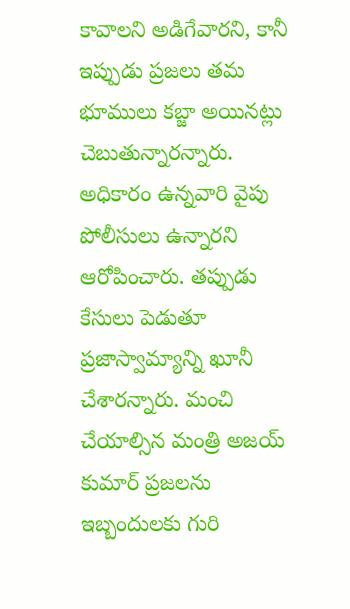కావాలని అడిగేవారని, కానీ ఇప్పుడు ప్రజలు తమ భూములు కబ్జా అయినట్లు చెబుతున్నారన్నారు. అధికారం ఉన్నవారి వైపు పోలీసులు ఉన్నారని ఆరోపించారు. తప్పుడు కేసులు పెడుతూ ప్రజాస్వామ్యాన్ని ఖూనీ చేశారన్నారు. మంచి చేయాల్సిన మంత్రి అజయ్ కుమార్ ప్రజలను ఇబ్బందులకు గురి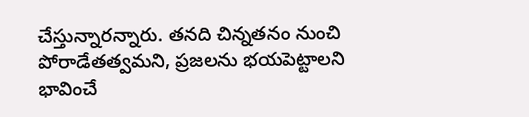చేస్తున్నారన్నారు. తనది చిన్నతనం నుంచి పోరాడేతత్వమని, ప్రజలను భయపెట్టాలని భావించే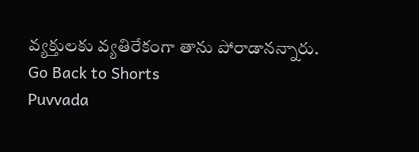వ్యక్తులకు వ్యతిరేకంగా తాను పోరాడానన్నారు.
Go Back to Shorts
Puvvada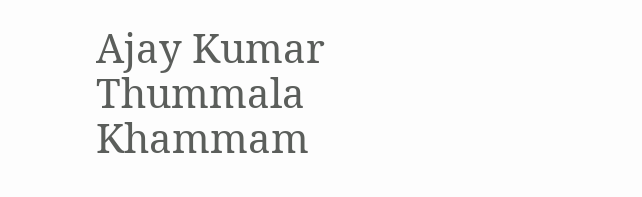Ajay Kumar
Thummala
Khammam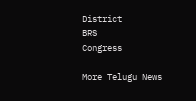District
BRS
Congress

More Telugu News